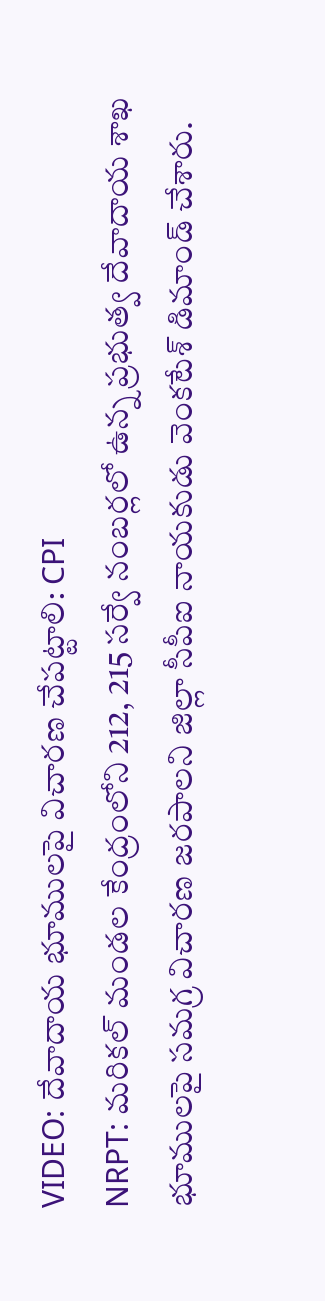VIDEO: దేవాదాయ భూములపై విచారణ చేపట్టాలి: CPI
NRPT: మరికల్ మండల కేంద్రంలోని 212, 215 సర్వే నంబర్లలో ఉన్న ప్రభుత్వ దేవాదాయ శాఖ భూములపై సమగ్ర విచారణ జరపాలని జిల్లా సీపీఐ నాయకుడు వెంకటేశ్ డిమాండ్ చేశారు.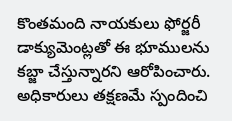కొంతమంది నాయకులు ఫోర్జరీ డాక్యుమెంట్లతో ఈ భూములను కబ్జా చేస్తున్నారని ఆరోపించారు. అధికారులు తక్షణమే స్పందించి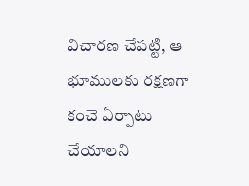విచారణ చేపట్టి, ఆ భూములకు రక్షణగా కంచె ఏర్పాటు చేయాలని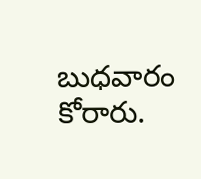బుధవారం కోరారు.